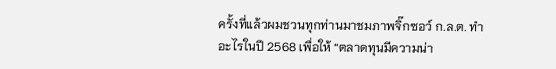ครั้งที่แล้วผมชวนทุกท่านมาชมภาพจิ๊กซอว์ ก.ล.ต. ทำอะไรในปี 2568 เพื่อให้ “ตลาดทุนมีความน่า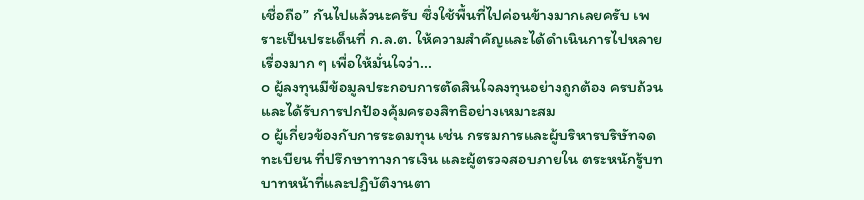เชื่อถือ” กันไปแล้วนะครับ ซึ่งใช้พื้นที่ไปค่อนข้างมากเลยครับ เพราะเป็นประเด็นที่ ก.ล.ต. ให้ความสำคัญและได้ดำเนินการไปหลายเรื่องมาก ๆ เพื่อให้มั่นใจว่า...
๐ ผู้ลงทุนมีข้อมูลประกอบการตัดสินใจลงทุนอย่างถูกต้อง ครบถ้วน และได้รับการปกป้องคุ้มครองสิทธิอย่างเหมาะสม
๐ ผู้เกี่ยวข้องกับการระดมทุน เช่น กรรมการและผู้บริหารบริษัทจดทะเบียน ที่ปรึกษาทางการเงิน และผู้ตรวจสอบภายใน ตระหนักรู้บทบาทหน้าที่และปฏิบัติงานตา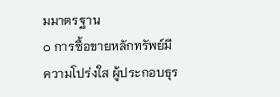มมาตรฐาน
๐ การซื้อขายหลักทรัพย์มีความโปร่งใส ผู้ประกอบธุร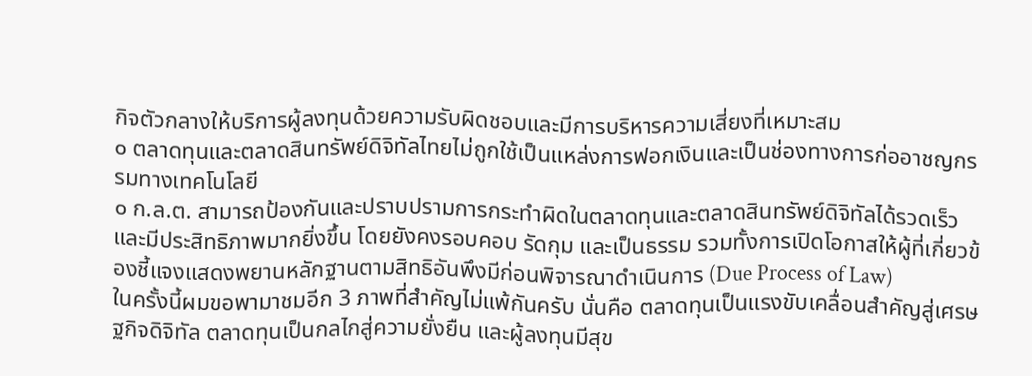กิจตัวกลางให้บริการผู้ลงทุนด้วยความรับผิดชอบและมีการบริหารความเสี่ยงที่เหมาะสม
๐ ตลาดทุนและตลาดสินทรัพย์ดิจิทัลไทยไม่ถูกใช้เป็นแหล่งการฟอกเงินและเป็นช่องทางการก่ออาชญกรรมทางเทคโนโลยี
๐ ก.ล.ต. สามารถป้องกันและปราบปรามการกระทำผิดในตลาดทุนและตลาดสินทรัพย์ดิจิทัลได้รวดเร็วและมีประสิทธิภาพมากยิ่งขึ้น โดยยังคงรอบคอบ รัดกุม และเป็นธรรม รวมทั้งการเปิดโอกาสให้ผู้ที่เกี่ยวข้องชี้แจงแสดงพยานหลักฐานตามสิทธิอันพึงมีก่อนพิจารณาดำเนินการ (Due Process of Law)
ในครั้งนี้ผมขอพามาชมอีก 3 ภาพที่สำคัญไม่แพ้กันครับ นั่นคือ ตลาดทุนเป็นแรงขับเคลื่อนสำคัญสู่เศรษฐกิจดิจิทัล ตลาดทุนเป็นกลไกสู่ความยั่งยืน และผู้ลงทุนมีสุข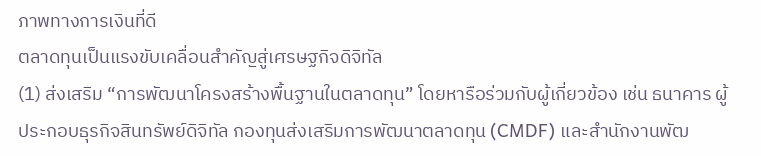ภาพทางการเงินที่ดี
ตลาดทุนเป็นแรงขับเคลื่อนสำคัญสู่เศรษฐกิจดิจิทัล
(1) ส่งเสริม “การพัฒนาโครงสร้างพื้นฐานในตลาดทุน” โดยหารือร่วมกับผู้เกี่ยวข้อง เช่น ธนาคาร ผู้ประกอบธุรกิจสินทรัพย์ดิจิทัล กองทุนส่งเสริมการพัฒนาตลาดทุน (CMDF) และสำนักงานพัฒ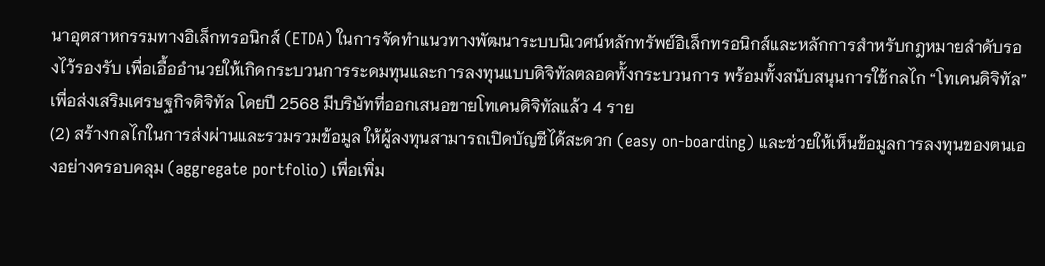นาอุตสาหกรรมทางอิเล็กทรอนิกส์ (ETDA) ในการจัดทำแนวทางพัฒนาระบบนิเวศน์หลักทรัพย์อิเล็กทรอนิกส์และหลักการสำหรับกฎหมายลำดับรองไว้รองรับ เพื่อเอื้ออำนวยให้เกิดกระบวนการระดมทุนและการลงทุนแบบดิจิทัลตลอดทั้งกระบวนการ พร้อมทั้งสนับสนุนการใช้กลไก “โทเคนดิจิทัล” เพื่อส่งเสริมเศรษฐกิจดิจิทัล โดยปี 2568 มีบริษัทที่ออกเสนอขายโทเคนดิจิทัลแล้ว 4 ราย
(2) สร้างกลไกในการส่งผ่านและรวมรวมข้อมูล ให้ผู้ลงทุนสามารถเปิดบัญชีได้สะดวก (easy on-boarding) และช่วยให้เห็นข้อมูลการลงทุนของตนเองอย่างครอบคลุม (aggregate portfolio) เพื่อเพิ่ม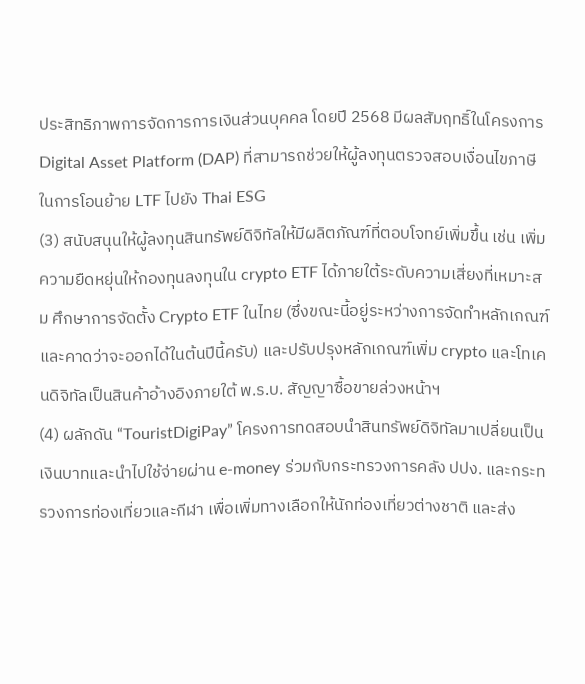ประสิทธิภาพการจัดการการเงินส่วนบุคคล โดยปี 2568 มีผลสัมฤทธิ์ในโครงการ Digital Asset Platform (DAP) ที่สามารถช่วยให้ผู้ลงทุนตรวจสอบเงื่อนไขภาษีในการโอนย้าย LTF ไปยัง Thai ESG
(3) สนับสนุนให้ผู้ลงทุนสินทรัพย์ดิจิทัลให้มีผลิตภัณฑ์ที่ตอบโจทย์เพิ่มขึ้น เช่น เพิ่มความยืดหยุ่นให้กองทุนลงทุนใน crypto ETF ได้ภายใต้ระดับความเสี่ยงที่เหมาะสม ศึกษาการจัดตั้ง Crypto ETF ในไทย (ซึ่งขณะนี้อยู่ระหว่างการจัดทำหลักเกณฑ์และคาดว่าจะออกได้ในต้นปีนี้ครับ) และปรับปรุงหลักเกณฑ์เพิ่ม crypto และโทเคนดิจิทัลเป็นสินค้าอ้างอิงภายใต้ พ.ร.บ. สัญญาซื้อขายล่วงหน้าฯ
(4) ผลักดัน “TouristDigiPay” โครงการทดสอบนำสินทรัพย์ดิจิทัลมาเปลี่ยนเป็นเงินบาทและนำไปใช้จ่ายผ่าน e-money ร่วมกับกระทรวงการคลัง ปปง. และกระทรวงการท่องเที่ยวและกีฬา เพื่อเพิ่มทางเลือกให้นักท่องเที่ยวต่างชาติ และส่ง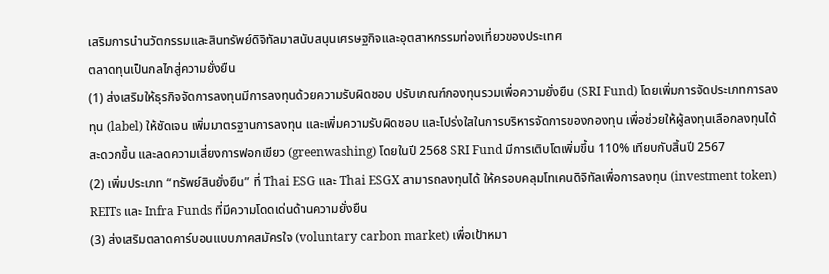เสริมการนำนวัตกรรมและสินทรัพย์ดิจิทัลมาสนับสนุนเศรษฐกิจและอุตสาหกรรมท่องเที่ยวของประเทศ
ตลาดทุนเป็นกลไกสู่ความยั่งยืน
(1) ส่งเสริมให้ธุรกิจจัดการลงทุนมีการลงทุนด้วยความรับผิดชอบ ปรับเกณฑ์กองทุนรวมเพื่อความยั่งยืน (SRI Fund) โดยเพิ่มการจัดประเภทการลงทุน (label) ให้ชัดเจน เพิ่มมาตรฐานการลงทุน และเพิ่มความรับผิดชอบ และโปร่งใสในการบริหารจัดการของกองทุน เพื่อช่วยให้ผู้ลงทุนเลือกลงทุนได้สะดวกขึ้น และลดความเสี่ยงการฟอกเขียว (greenwashing) โดยในปี 2568 SRI Fund มีการเติบโตเพิ่มขึ้น 110% เทียบกับสิ้นปี 2567
(2) เพิ่มประเภท “ทรัพย์สินยั่งยืน” ที่ Thai ESG และ Thai ESGX สามารถลงทุนได้ ให้ครอบคลุมโทเคนดิจิทัลเพื่อการลงทุน (investment token) REITs และ Infra Funds ที่มีความโดดเด่นด้านความยั่งยืน
(3) ส่งเสริมตลาดคาร์บอนแบบภาคสมัครใจ (voluntary carbon market) เพื่อเป้าหมา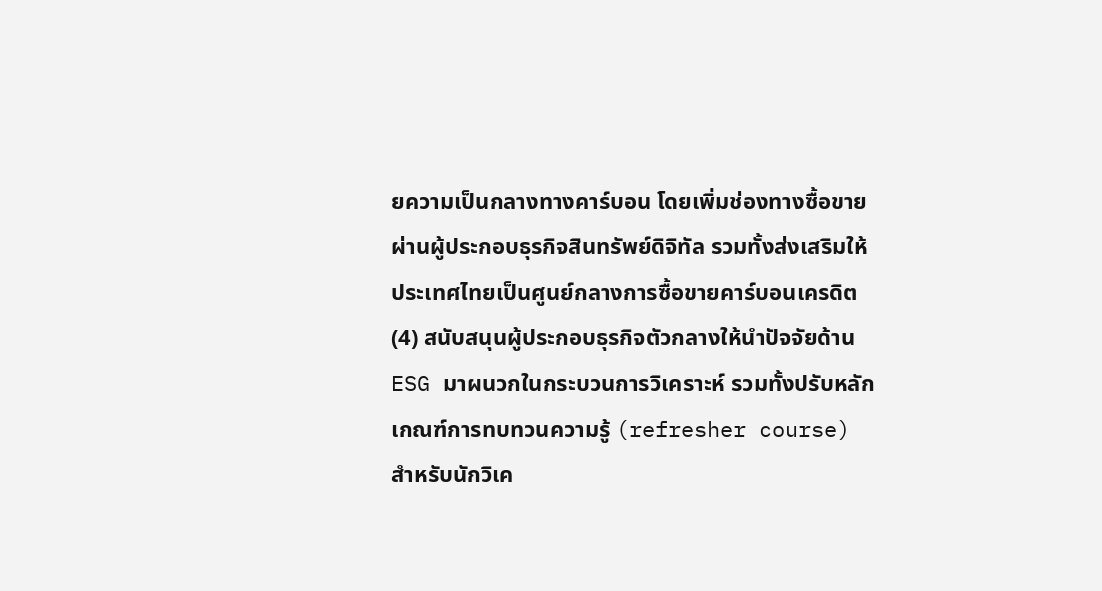ยความเป็นกลางทางคาร์บอน โดยเพิ่มช่องทางซื้อขายผ่านผู้ประกอบธุรกิจสินทรัพย์ดิจิทัล รวมทั้งส่งเสริมให้ประเทศไทยเป็นศูนย์กลางการซื้อขายคาร์บอนเครดิต
(4) สนับสนุนผู้ประกอบธุรกิจตัวกลางให้นำปัจจัยด้าน ESG มาผนวกในกระบวนการวิเคราะห์ รวมทั้งปรับหลักเกณฑ์การทบทวนความรู้ (refresher course) สำหรับนักวิเค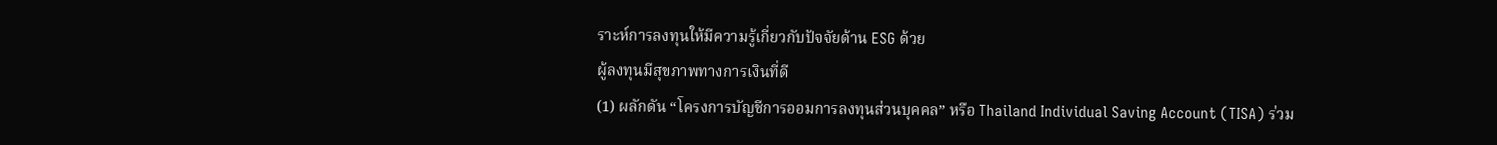ราะห์การลงทุนให้มีความรู้เกี่ยวกับปัจจัยด้าน ESG ด้วย
ผู้ลงทุนมีสุขภาพทางการเงินที่ดี
(1) ผลักดัน “โครงการบัญชีการออมการลงทุนส่วนบุคคล” หรือ Thailand Individual Saving Account (TISA) ร่วม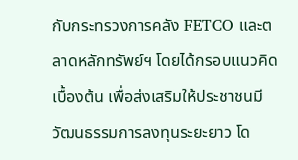กับกระทรวงการคลัง FETCO และตลาดหลักทรัพย์ฯ โดยได้กรอบแนวคิดเบื้องต้น เพื่อส่งเสริมให้ประชาชนมีวัฒนธรรมการลงทุนระยะยาว โด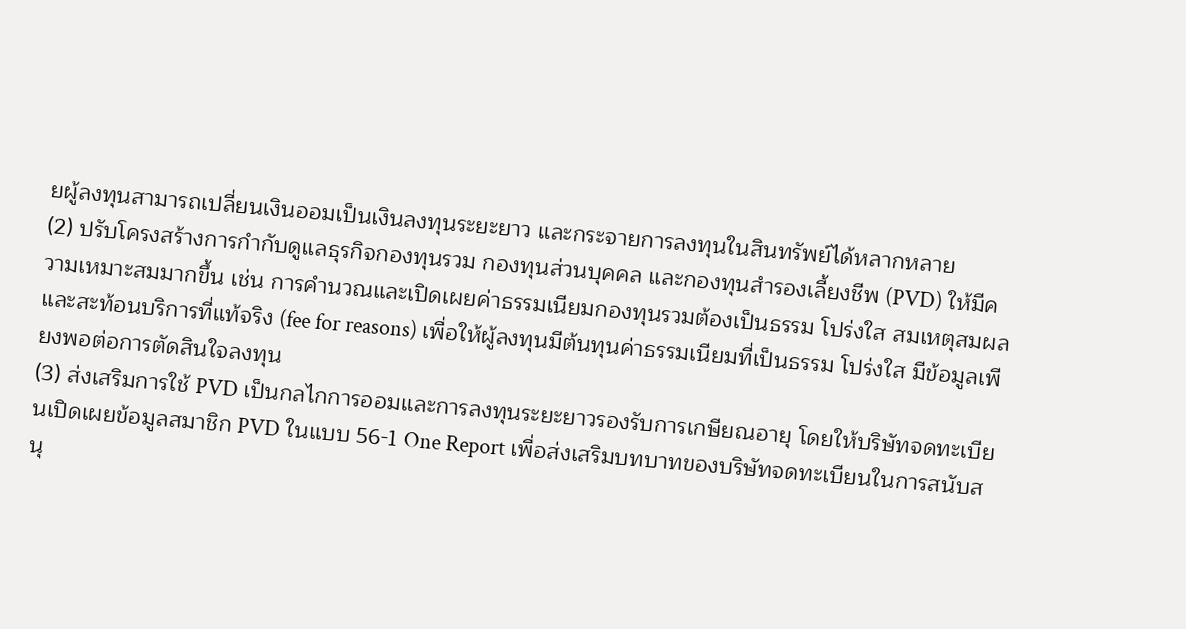ยผู้ลงทุนสามารถเปลี่ยนเงินออมเป็นเงินลงทุนระยะยาว และกระจายการลงทุนในสินทรัพย์ได้หลากหลาย
(2) ปรับโครงสร้างการกำกับดูแลธุรกิจกองทุนรวม กองทุนส่วนบุคคล และกองทุนสำรองเลี้ยงชีพ (PVD) ให้มีความเหมาะสมมากขึ้น เช่น การคำนวณและเปิดเผยค่าธรรมเนียมกองทุนรวมต้องเป็นธรรม โปร่งใส สมเหตุสมผลและสะท้อนบริการที่แท้จริง (fee for reasons) เพื่อให้ผู้ลงทุนมีต้นทุนค่าธรรมเนียมที่เป็นธรรม โปร่งใส มีข้อมูลเพียงพอต่อการตัดสินใจลงทุน
(3) ส่งเสริมการใช้ PVD เป็นกลไกการออมและการลงทุนระยะยาวรองรับการเกษียณอายุ โดยให้บริษัทจดทะเบียนเปิดเผยข้อมูลสมาชิก PVD ในแบบ 56-1 One Report เพื่อส่งเสริมบทบาทของบริษัทจดทะเบียนในการสนับสนุ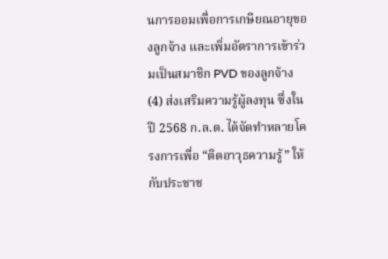นการออมเพื่อการเกษียณอายุของลูกจ้าง และเพิ่มอัตราการเข้าร่วมเป็นสมาชิก PVD ของลูกจ้าง
(4) ส่งเสริมความรู้ผู้ลงทุน ซึ่งในปี 2568 ก.ล.ต. ได้จัดทำหลายโครงการเพื่อ “ติดอาวุธความรู้” ให้กับประชาช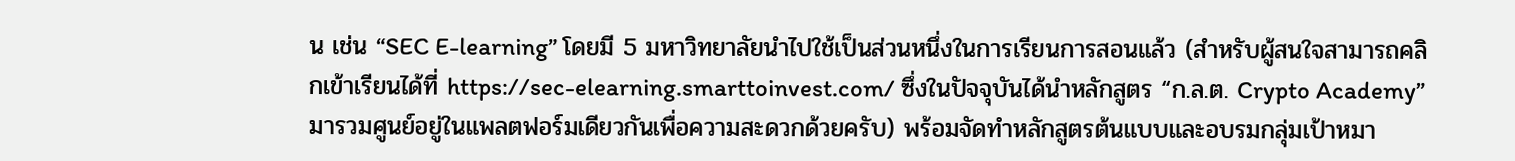น เช่น “SEC E-learning” โดยมี 5 มหาวิทยาลัยนำไปใช้เป็นส่วนหนึ่งในการเรียนการสอนแล้ว (สำหรับผู้สนใจสามารถคลิกเข้าเรียนได้ที่ https://sec-elearning.smarttoinvest.com/ ซึ่งในปัจจุบันได้นำหลักสูตร “ก.ล.ต. Crypto Academy” มารวมศูนย์อยู่ในแพลตฟอร์มเดียวกันเพื่อความสะดวกด้วยครับ) พร้อมจัดทำหลักสูตรต้นแบบและอบรมกลุ่มเป้าหมา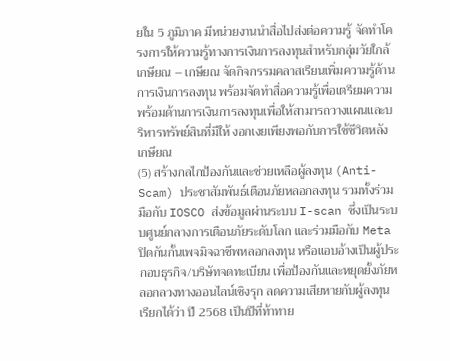ยใน 5 ภูมิภาค มีหน่วยงานนำสื่อไปส่งต่อความรู้ จัดทำโครงการให้ความรู้ทางการเงินการลงทุนสำหรับกลุ่มวัยใกล้เกษียณ – เกษียณ จัดกิจกรรมคลาสเรียนเพิ่มความรู้ด้านการเงินการลงทุน พร้อมจัดทำสื่อความรู้เพื่อเตรียมความพร้อมด้านการเงินการลงทุนเพื่อให้สามารถวางแผนและบริหารทรัพย์สินที่มีให้ งอกเงยเพียงพอกับการใช้ชีวิตหลังเกษียณ
(5) สร้างกลไกป้องกันและช่วยเหลือผู้ลงทุน (Anti-Scam) ประชาสัมพันธ์เตือนภัยหลอกลงทุน รวมทั้งร่วมมือกับ IOSCO ส่งข้อมูลผ่านระบบ I-scan ซึ่งเป็นระบบศูนย์กลางการเตือนภัยระดับโลก และร่วมมือกับ Meta ปิดกันกั้นเพจมิจฉาชีพหลอกลงทุน หรือแอบอ้างเป็นผู้ประกอบธุรกิจ/บริษัทจดทะเบียน เพื่อป้องกันและหยุดยั้งภัยหลอกลวงทางออนไลน์เชิงรุก ลดความเสียหายกับผู้ลงทุนเรียกได้ว่า ปี 2568 เป็นปีที่ท้าทาย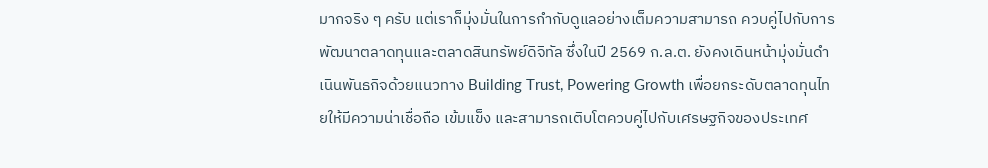มากจริง ๆ ครับ แต่เราก็มุ่งมั่นในการกำกับดูแลอย่างเต็มความสามารถ ควบคู่ไปกับการพัฒนาตลาดทุนและตลาดสินทรัพย์ดิจิทัล ซึ่งในปี 2569 ก.ล.ต. ยังคงเดินหน้ามุ่งมั่นดำเนินพันธกิจด้วยแนวทาง Building Trust, Powering Growth เพื่อยกระดับตลาดทุนไทยให้มีความน่าเชื่อถือ เข้มแข็ง และสามารถเติบโตควบคู่ไปกับเศรษฐกิจของประเทศ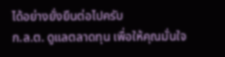ได้อย่างยั่งยืนต่อไปครับ
ก.ล.ต. ดูแลตลาดทุน เพื่อให้คุณมั่นใจ